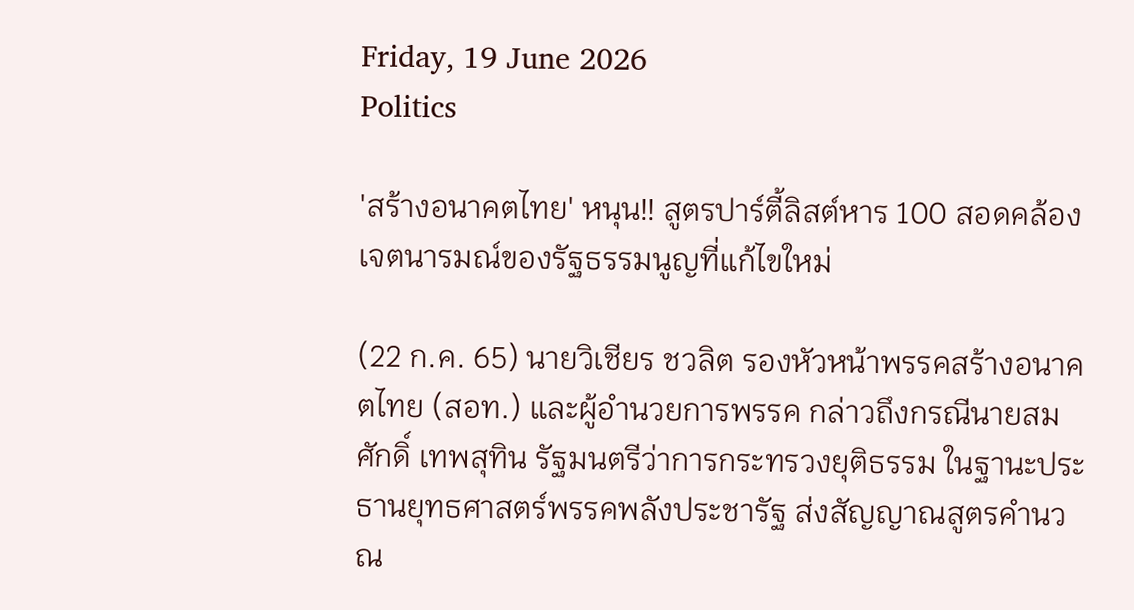Friday, 19 June 2026
Politics

'สร้างอนาคตไทย' หนุน!! สูตรปาร์ตี้ลิสต์หาร 100 สอดคล้องเจตนารมณ์ของรัฐธรรมนูญที่แก้ไขใหม่

(22 ก.ค. 65) นายวิเชียร ชวลิต รองหัวหน้าพรรคสร้างอนาคตไทย (สอท.) และผู้อำนวยการพรรค กล่าวถึงกรณีนายสมศักดิ์ เทพสุทิน รัฐมนตรีว่าการกระทรวงยุติธรรม ในฐานะประธานยุทธศาสตร์พรรคพลังประชารัฐ ส่งสัญญาณสูตรคำนวณ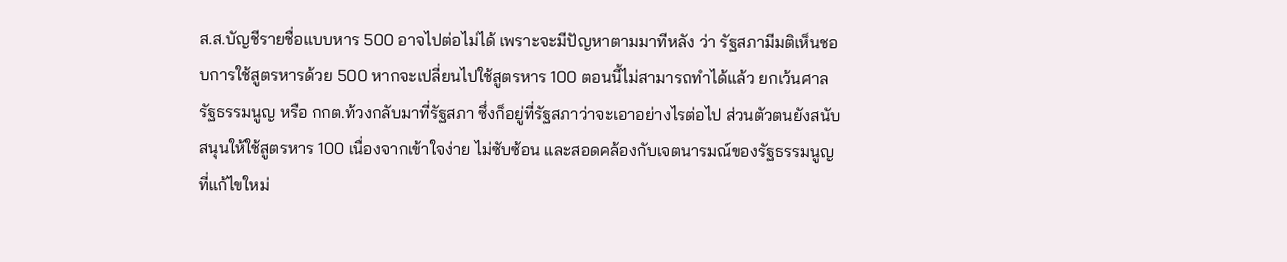ส.ส.บัญชีรายชื่อแบบหาร 500 อาจไปต่อไม่ได้ เพราะจะมีปัญหาตามมาทีหลัง ว่า รัฐสภามีมติเห็นชอบการใช้สูตรหารด้วย 500 หากจะเปลี่ยนไปใช้สูตรหาร 100 ตอนนี้ไม่สามารถทำได้แล้ว ยกเว้นศาลรัฐธรรมนูญ หรือ กกต.ท้วงกลับมาที่รัฐสภา ซึ่งก็อยู่ที่รัฐสภาว่าจะเอาอย่างไรต่อไป ส่วนตัวตนยังสนับสนุนให้ใช้สูตรหาร 100 เนื่องจากเข้าใจง่าย ไม่ซับซ้อน และสอดคล้องกับเจตนารมณ์ของรัฐธรรมนูญที่แก้ไขใหม่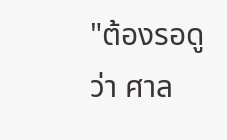"ต้องรอดูว่า ศาล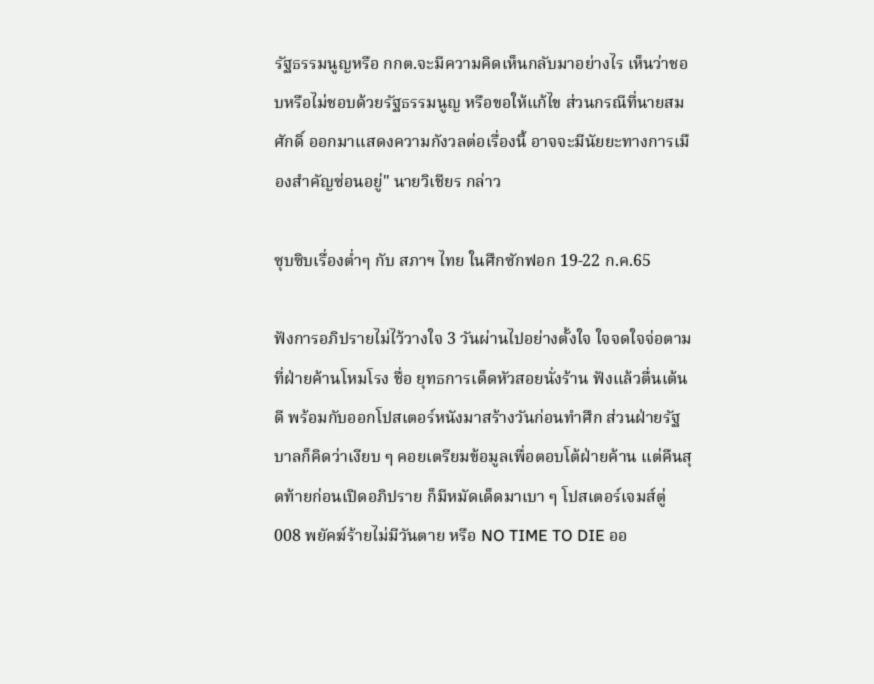รัฐธรรมนูญหรือ กกต.จะมีความคิดเห็นกลับมาอย่างไร เห็นว่าชอบหรือไม่ชอบด้วยรัฐธรรมนูญ หรือขอให้แก้ไข ส่วนกรณีที่นายสมศักดิ์ ออกมาแสดงความกังวลต่อเรื่องนี้ อาจจะมีนัยยะทางการเมืองสำคัญซ่อนอยู่" นายวิเชียร กล่าว

ซุบซิบเรื่องต่ำๆ กับ สภาฯ ไทย ในศึกซักฟอก 19-22 ก.ค.65

ฟังการอภิปรายไม่ไว้วางใจ 3 วันผ่านไปอย่างตั้งใจ ใจจดใจจ่อตามที่ฝ่ายค้านโหมโรง ชื่อ ยุทธการเด็ดหัวสอยนั่งร้าน ฟังแล้วตื่นเต้นดี พร้อมกับออกโปสเตอร์หนังมาสร้างวันก่อนทำศึก ส่วนฝ่ายรัฐบาลก็คิดว่าเงียบ ๆ คอยเตรียมข้อมูลเพื่อตอบโต้ฝ่ายค้าน แต่คืนสุดท้ายก่อนเปิดอภิปราย ก็มีหมัดเด็ดมาเบา ๆ โปสเตอร์เจมส์ตู่ 008 พยัคฆ์ร้ายไม่มีวันตาย หรือ NO TIME TO DIE ออ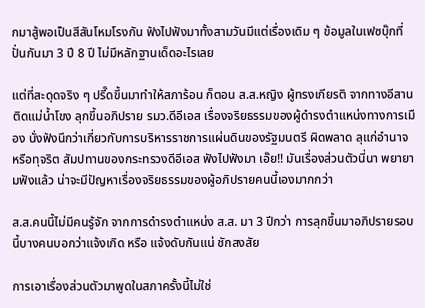กมาสู้พอเป็นสีสันโหมโรงกัน ฟังไปฟังมาทั้งสามวันมีแต่เรื่องเดิม ๆ ข้อมูลในเฟซบุ๊กที่ปั่นกันมา 3 ปี 8 ปี ไม่มีหลักฐานเด็ดอะไรเลย

แต่ที่สะดุดจริง ๆ ปรี๊ดขึ้นมาทำให้สภาร้อน ก็ตอน ส.ส.หญิง ผู้ทรงเกียรติ จากทางอีสานติดแม่น้ำโขง ลุกขึ้นอภิปราย รมว.ดีอีเอส เรื่องจริยธรรมของผู้ดำรงตำแหน่งทางการเมือง นั่งฟังนึกว่าเกี่ยวกับการบริหารราชการแผ่นดินของรัฐมนตรี ผิดพลาด ลุแก่อำนาจ หรือทุจริต สัมปทานของกระทรวงดีอีเอส ฟังไปฟังมา เอ๊ย!! มันเรื่องส่วนตัวนี่นา พยายามฟังแล้ว น่าจะมีปัญหาเรื่องจริยธรรมของผู้อภิปรายคนนี้เองมากกว่า

ส.ส.คนนี้ไม่มีคนรู้จัก จากการดำรงตำแหน่ง ส.ส. มา 3 ปีกว่า การลุกขึ้นมาอภิปรายรอบนี้บางคนบอกว่าแจ้งเกิด หรือ แจ้งดับกันแน่ ชักสงสัย

การเอาเรื่องส่วนตัวมาพูดในสภาครั้งนี้ไม่ใช่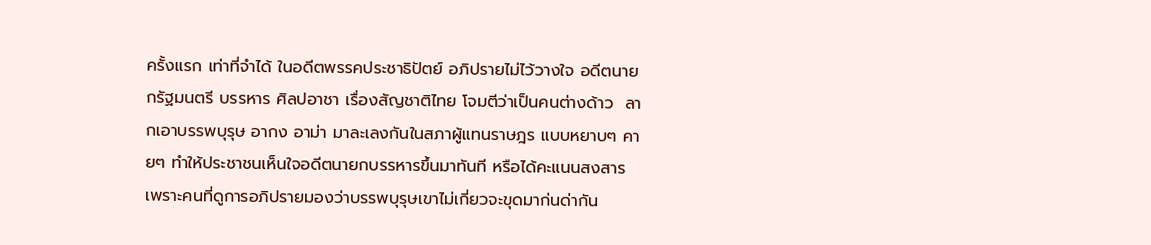ครั้งแรก เท่าที่จำได้ ในอดีตพรรคประชาธิปัตย์ อภิปรายไม่ไว้วางใจ อดีตนายกรัฐมนตรี บรรหาร ศิลปอาชา เรื่องสัญชาติไทย โจมตีว่าเป็นคนต่างด้าว  ลากเอาบรรพบุรุษ อากง อาม่า มาละเลงกันในสภาผู้แทนราษฎร แบบหยาบๆ คายๆ ทำให้ประชาชนเห็นใจอดีตนายกบรรหารขึ้นมาทันที หรือได้คะแนนสงสาร เพราะคนที่ดูการอภิปรายมองว่าบรรพบุรุษเขาไม่เกี่ยวจะขุดมาก่นด่ากัน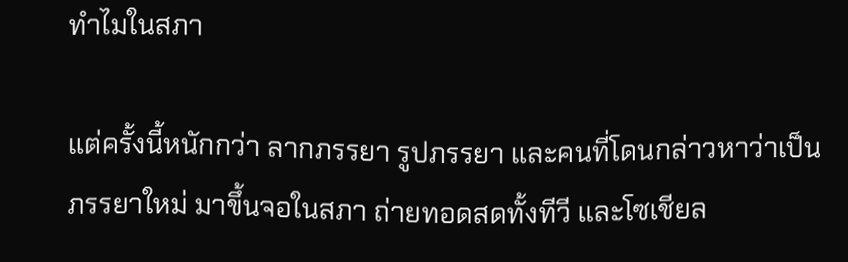ทำไมในสภา

แต่ครั้งนี้หนักกว่า ลากภรรยา รูปภรรยา และคนที่โดนกล่าวหาว่าเป็นภรรยาใหม่ มาขึ้นจอในสภา ถ่ายทอดสดทั้งทีวี และโซเชียล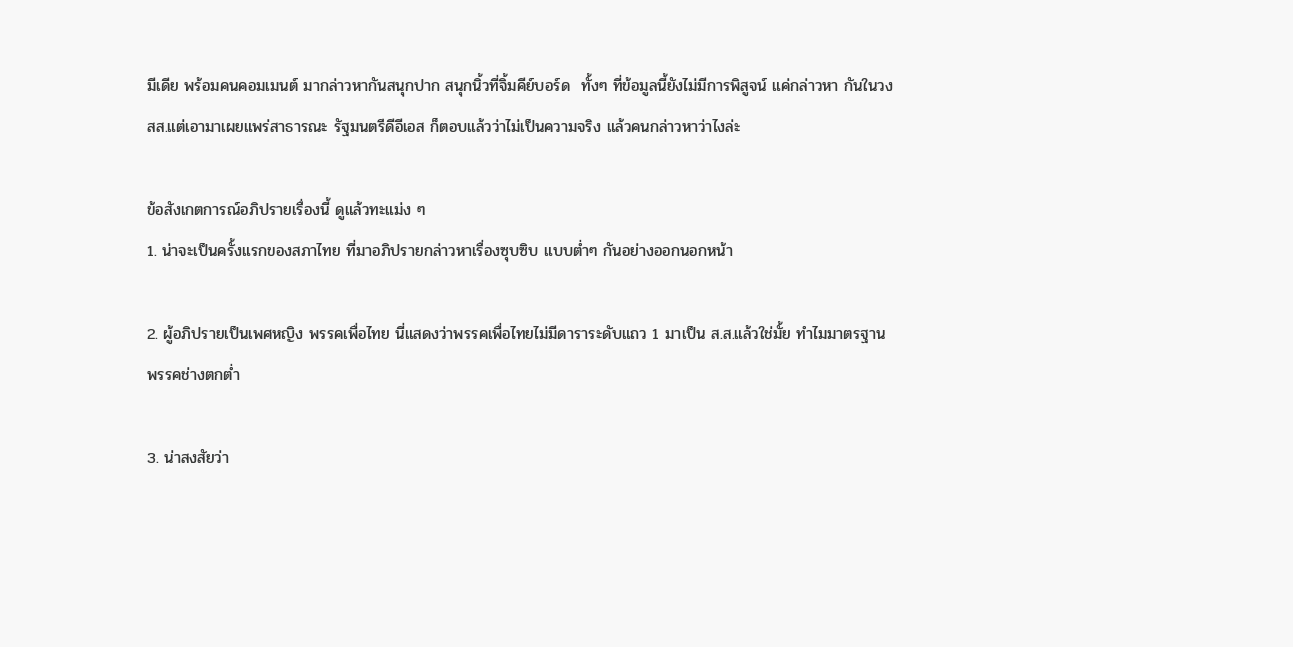มีเดีย พร้อมคนคอมเมนต์ มากล่าวหากันสนุกปาก สนุกนิ้วที่จิ้มคีย์บอร์ด  ทั้งๆ ที่ข้อมูลนี้ยังไม่มีการพิสูจน์ แค่กล่าวหา กันในวง สส.แต่เอามาเผยแพร่สาธารณะ รัฐมนตรีดีอีเอส ก็ตอบแล้วว่าไม่เป็นความจริง แล้วคนกล่าวหาว่าไงล่ะ

ข้อสังเกตการณ์อภิปรายเรื่องนี้ ดูแล้วทะแม่ง ๆ
1. น่าจะเป็นครั้งแรกของสภาไทย ที่มาอภิปรายกล่าวหาเรื่องซุบซิบ แบบต่ำๆ กันอย่างออกนอกหน้า

2. ผู้อภิปรายเป็นเพศหญิง พรรคเพื่อไทย นี่แสดงว่าพรรคเพื่อไทยไม่มีดาราระดับแถว 1 มาเป็น ส.ส.แล้วใช่มั้ย ทำไมมาตรฐานพรรคช่างตกต่ำ

3. น่าสงสัยว่า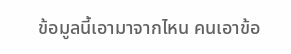ข้อมูลนี้เอามาจากไหน คนเอาข้อ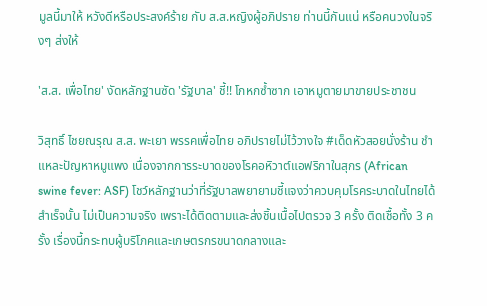มูลนี้มาให้ หวังดีหรือประสงค์ร้าย กับ ส.ส.หญิงผู้อภิปราย ท่านนี้กันแน่ หรือคนวงในจริงๆ ส่งให้

'ส.ส. เพื่อไทย' งัดหลักฐานซัด 'รัฐบาล' ชี้!! โกหกซ้ำซาก เอาหมูตายมาขายประชาชน

วิสุทธิ์ ไชยณรุณ ส.ส. พะเยา พรรคเพื่อไทย อภิปรายไม่ไว้วางใจ #เด็ดหัวสอยนั่งร้าน ชำแหละปัญหาหมูแพง เนื่องจากการระบาดของโรคอหิวาต์แอฟริกาในสุกร (African swine fever: ASF) โชว์หลักฐานว่าที่รัฐบาลพยายามชี้แจงว่าควบคุมโรคระบาดในไทยได้สำเร็จนั้น ไม่เป็นความจริง เพราะได้ติดตามและส่งชิ้นเนื้อไปตรวจ 3 ครั้ง ติดเชื้อทั้ง 3 ครั้ง เรื่องนี้กระทบผู้บริโภคและเกษตรกรขนาดกลางและ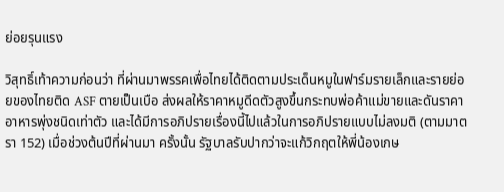ย่อยรุนแรง

วิสุทธิ์เท้าความก่อนว่า ที่ผ่านมาพรรคเพื่อไทยได้ติดตามประเด็นหมูในฟาร์มรายเล็กและรายย่อยของไทยติด ASF ตายเป็นเบือ ส่งผลให้ราคาหมูดีดตัวสูงขึ้นกระทบพ่อค้าแม่ขายและดันราคาอาหารพุ่งชนิดเท่าตัว และได้มีการอภิปรายเรื่องนี้ไปแล้วในการอภิปรายแบบไม่ลงมติ (ตามมาตรา 152) เมื่อช่วงต้นปีที่ผ่านมา ครั้งนั้น รัฐบาลรับปากว่าจะแก้วิกฤตให้พี่น้องเกษ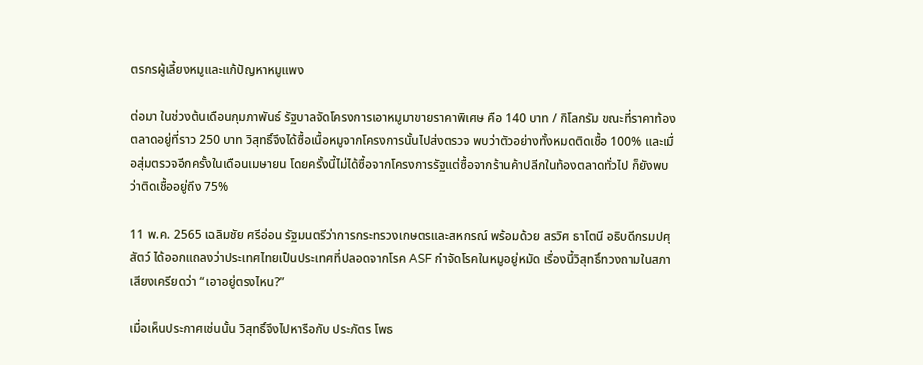ตรกรผู้เลี้ยงหมูและแก้ปัญหาหมูแพง

ต่อมา ในช่วงต้นเดือนกุมภาพันธ์ รัฐบาลจัดโครงการเอาหมูมาขายราคาพิเศษ คือ 140 บาท / กิโลกรัม ขณะที่ราคาท้องตลาดอยู่ที่ราว 250 บาท วิสุทธิ์จึงได้ซื้อเนื้อหมูจากโครงการนั้นไปส่งตรวจ พบว่าตัวอย่างทั้งหมดติดเชื้อ 100% และเมื่อสุ่มตรวจอีกครั้งในเดือนเมษายน โดยครั้งนี้ไม่ได้ซื้อจากโครงการรัฐแต่ซื้อจากร้านค้าปลีกในท้องตลาดทั่วไป ก็ยังพบว่าติดเชื้ออยู่ถึง 75%

11 พ.ค. 2565 เฉลิมชัย ศรีอ่อน รัฐมนตรีว่าการกระทรวงเกษตรและสหกรณ์ พร้อมด้วย สรวิศ ธาโตนี อธิบดีกรมปศุสัตว์ ได้ออกแถลงว่าประเทศไทยเป็นประเทศที่ปลอดจากโรค ASF กำจัดโรคในหมูอยู่หมัด เรื่องนี้วิสุทธิ์ทวงถามในสภาเสียงเครียดว่า “เอาอยู่ตรงไหน?”

เมื่อเห็นประกาศเช่นนั้น วิสุทธิ์จึงไปหารือกับ ประภัตร โพธ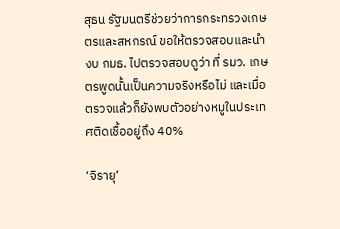สุธน รัฐมนตรีช่วยว่าการกระทรวงเกษตรและสหกรณ์ ขอให้ตรวจสอบและนำงบ กมธ. ไปตรวจสอบดูว่า ที่ รมว. เกษตรพูดนั้นเป็นความจริงหรือไม่ และเมื่อตรวจแล้วก็ยังพบตัวอย่างหมูในประเทศติดเชื้ออยู่ถึง 40%

‘จิรายุ’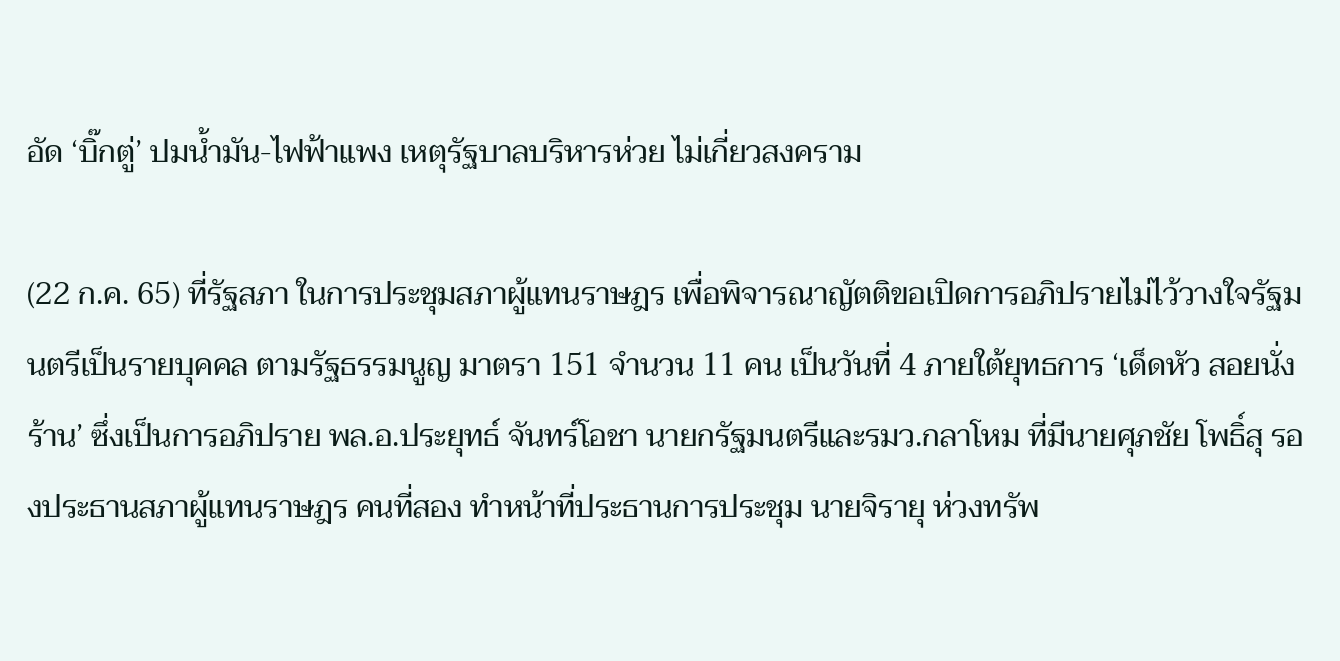อัด ‘บิ๊กตู่’ ปมน้ำมัน-ไฟฟ้าแพง เหตุรัฐบาลบริหารห่วย ไม่เกี่ยวสงคราม

(22 ก.ค. 65) ที่รัฐสภา ในการประชุมสภาผู้แทนราษฎร เพื่อพิจารณาญัตติขอเปิดการอภิปรายไม่ไว้วางใจรัฐมนตรีเป็นรายบุคคล ตามรัฐธรรมนูญ มาตรา 151 จำนวน 11 คน เป็นวันที่ 4 ภายใต้ยุทธการ ‘เด็ดหัว สอยนั่งร้าน’ ซึ่งเป็นการอภิปราย พล.อ.ประยุทธ์ จันทร์โอชา นายกรัฐมนตรีและรมว.กลาโหม ที่มีนายศุภชัย โพธิ์สุ รองประธานสภาผู้แทนราษฎร คนที่สอง ทำหน้าที่ประธานการประชุม นายจิรายุ ห่วงทรัพ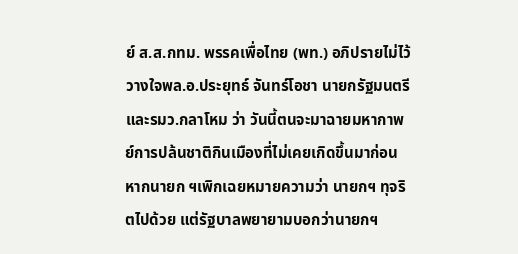ย์ ส.ส.กทม. พรรคเพื่อไทย (พท.) อภิปรายไม่ไว้วางใจพล.อ.ประยุทธ์ จันทร์โอชา นายกรัฐมนตรีและรมว.กลาโหม ว่า วันนี้ตนจะมาฉายมหากาพย์การปล้นชาติกินเมืองที่ไม่เคยเกิดขึ้นมาก่อน หากนายก ฯเพิกเฉยหมายความว่า นายกฯ ทุจริตไปด้วย แต่รัฐบาลพยายามบอกว่านายกฯ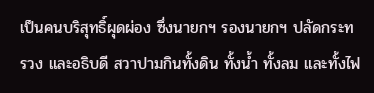เป็นคนบริสุทธิ์ผุดผ่อง ซึ่งนายกฯ รองนายกฯ ปลัดกระทรวง และอธิบดี สวาปามกินทั้งดิน ทั้งน้ำ ทั้งลม และทั้งไฟ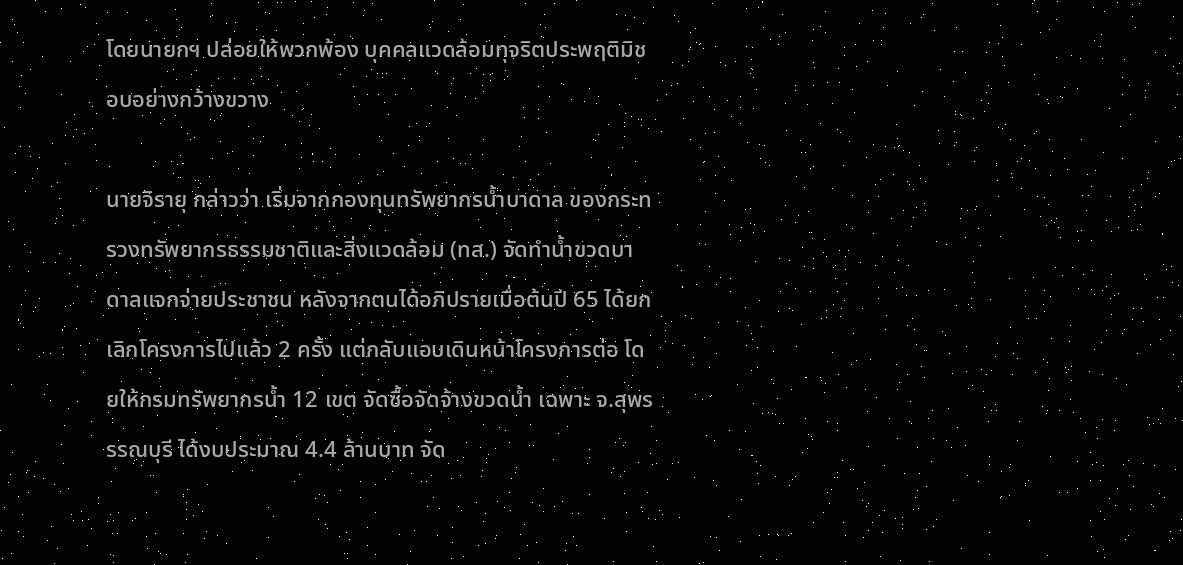โดยนายกฯ ปล่อยให้พวกพ้อง บุคคลแวดล้อมทุจริตประพฤติมิชอบอย่างกว้างขวาง

นายจิรายุ กล่าวว่า เริ่มจากกองทุนทรัพยากรน้ำบาดาล ของกระทรวงทรัพยากรธรรมชาติและสิ่งแวดล้อม (ทส.) จัดทำน้ำขวดบาดาลแจกจ่ายประชาชน หลังจากตนได้อภิปรายเมื่อต้นปี 65 ได้ยกเลิกโครงการไปแล้ว 2 ครั้ง แต่กลับแอบเดินหน้าโครงการต่อ โดยให้กรมทรัพยากรน้ำ 12 เขต จัดซื้อจัดจ้างขวดน้ำ เฉพาะ จ.สุพรรรณบุรี ได้งบประมาณ 4.4 ล้านบาท จัด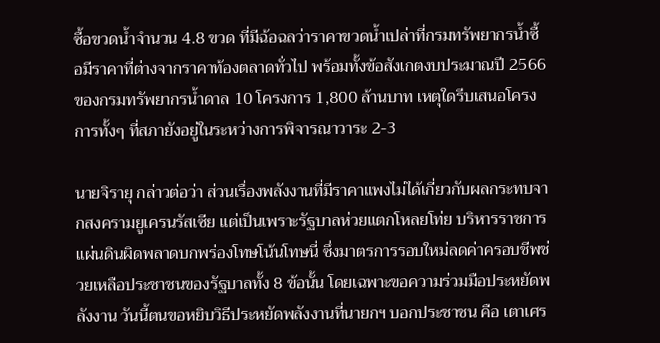ซื้อขวดน้ำจำนวน 4.8 ขวด ที่มีฉ้อฉลว่าราคาขวดน้ำเปล่าที่กรมทรัพยากรน้ำซื้อมีราคาที่ต่างจากราคาท้องตลาดทั่วไป พร้อมทั้งข้อสังเกตงบประมาณปี 2566 ของกรมทรัพยากรน้ำดาล 10 โครงการ 1,800 ล้านบาท เหตุใดรีบเสนอโครงการทั้งๆ ที่สภายังอยู่ในระหว่างการพิจารณาวาระ 2-3

นายจิรายุ กล่าวต่อว่า ส่วนเรื่องพลังงานที่มีราคาแพงไม่ได้เกี่ยวกับผลกระทบจากสงครามยูเครนรัสเซีย แต่เป็นเพราะรัฐบาลห่วยแตกโหลยโท่ย บริหารราชการแผ่นดินผิดพลาดบกพร่องโทษโน้นโทษนี่ ซึ่งมาตรการรอบใหม่ลดค่าครอบชีพช่วยเหลือประชาชนของรัฐบาลทั้ง 8 ข้อนั้น โดยเฉพาะขอความร่วมมือประหยัดพลังงาน วันนี้ตนขอหยิบวิธีประหยัดพลังงานที่นายกฯ บอกประชาชน คือ เตาเศร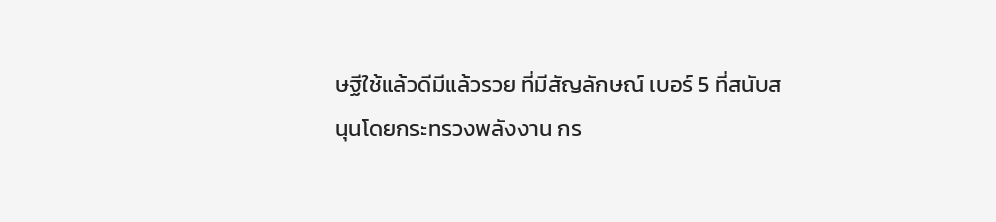ษฐีใช้แล้วดีมีแล้วรวย ที่มีสัญลักษณ์ เบอร์ 5 ที่สนับสนุนโดยกระทรวงพลังงาน กร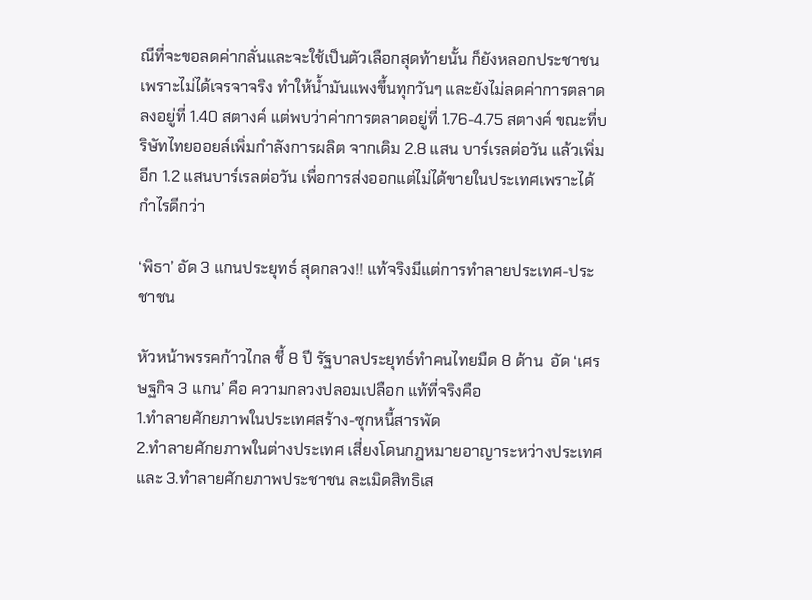ณีที่จะขอลดค่ากลั่นและจะใช้เป็นตัวเลือกสุดท้ายนั้น ก็ยังหลอกประชาชน เพราะไม่ได้เจรจาจริง ทำให้น้ำมันแพงขึ้นทุกวันๆ และยังไม่ลดค่าการตลาดลงอยู่ที่ 1.40 สตางค์ แต่พบว่าค่าการตลาดอยู่ที่ 1.76-4.75 สตางค์ ขณะที่บริษัทไทยออยล์เพิ่มกำลังการผลิต จากเดิม 2.8 แสน บาร์เรลต่อวัน แล้วเพิ่มอีก 1.2 แสนบาร์เรลต่อวัน เพื่อการส่งออกแต่ไม่ได้ขายในประเทศเพราะได้กำไรดีกว่า

‘พิธา’ อัด 3 แกนประยุทธ์ สุดกลวง!! แท้จริงมีแต่การทำลายประเทศ-ประชาชน

หัวหน้าพรรคก้าวไกล ชี้ 8 ปี รัฐบาลประยุทธ์ทำคนไทยมืด 8 ด้าน  อัด ‘เศรษฐกิจ 3 แกน’ คือ ความกลวงปลอมเปลือก แท้ที่จริงคือ
1.ทำลายศักยภาพในประเทศสร้าง-ซุกหนี้สารพัด
2.ทำลายศักยภาพในต่างประเทศ เสี่ยงโดนกฎหมายอาญาระหว่างประเทศ และ 3.ทำลายศักยภาพประชาชน ละเมิดสิทธิเส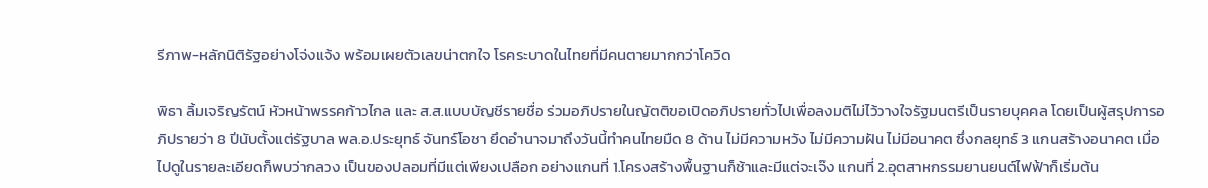รีภาพ-หลักนิติรัฐอย่างโจ่งแจ้ง พร้อมเผยตัวเลขน่าตกใจ โรคระบาดในไทยที่มีคนตายมากกว่าโควิด

พิธา ลิ้มเจริญรัตน์ หัวหน้าพรรคก้าวไกล และ ส.ส.แบบบัญชีรายชื่อ ร่วมอภิปรายในญัตติขอเปิดอภิปรายทั่วไปเพื่อลงมติไม่ไว้วางใจรัฐมนตรีเป็นรายบุคคล โดยเป็นผู้สรุปการอภิปรายว่า 8 ปีนับตั้งแต่รัฐบาล พล.อ.ประยุทธ์ จันทร์โอชา ยึดอำนาจมาถึงวันนี้ทำคนไทยมืด 8 ด้าน ไม่มีความหวัง ไม่มีความฝัน ไม่มีอนาคต ซึ่งกลยุทธ์ 3 แกนสร้างอนาคต เมื่อไปดูในรายละเอียดก็พบว่ากลวง เป็นของปลอมที่มีแต่เพียงเปลือก อย่างแกนที่ 1.โครงสร้างพื้นฐานก็ช้าและมีแต่จะเจ๊ง แกนที่ 2.อุตสาหกรรมยานยนต์ไฟฟ้าก็เริ่มต้น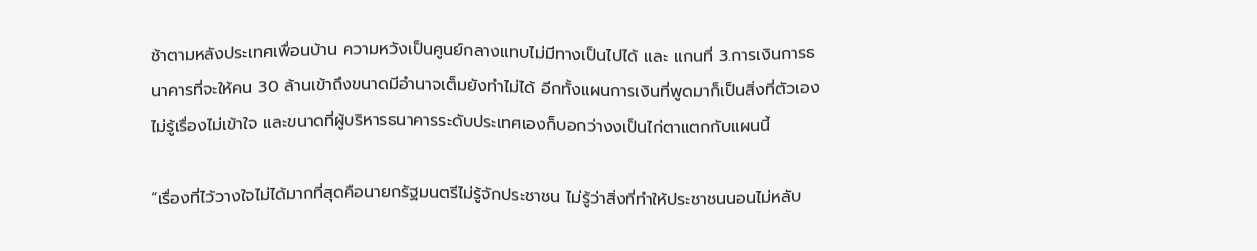ช้าตามหลังประเทศเพื่อนบ้าน ความหวังเป็นศูนย์กลางแทบไม่มีทางเป็นไปได้ และ แกนที่ 3.การเงินการธนาคารที่จะให้คน 30 ล้านเข้าถึงขนาดมีอำนาจเต็มยังทำไม่ได้ อีกทั้งแผนการเงินที่พูดมาก็เป็นสิ่งที่ตัวเองไม่รู้เรื่องไม่เข้าใจ และขนาดที่ผู้บริหารธนาคารระดับประเทศเองก็บอกว่างงเป็นไก่ตาแตกกับแผนนี้

“เรื่องที่ไว้วางใจไม่ได้มากที่สุดคือนายกรัฐมนตรีไม่รู้จักประชาชน ไม่รู้ว่าสิ่งที่ทำให้ประชาชนนอนไม่หลับ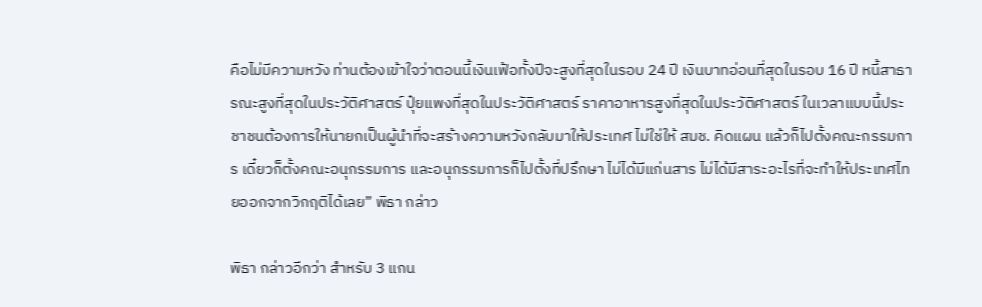คือไม่มีความหวัง ท่านต้องเข้าใจว่าตอนนี้เงินเฟ้อทั้งปีจะสูงที่สุดในรอบ 24 ปี เงินบาทอ่อนที่สุดในรอบ 16 ปี หนี้สาธารณะสูงที่สุดในประวัติศาสตร์ ปุ๋ยแพงที่สุดในประวัติศาสตร์ ราคาอาหารสูงที่สุดในประวัติศาสตร์ ในเวลาแบบนี้ประชาชนต้องการให้นายกเป็นผู้นำที่จะสร้างความหวังกลับมาให้ประเทศ ไม่ใช่ให้ สมช. คิดแผน แล้วก็ไปตั้งคณะกรรมการ เดี๋ยวก็ตั้งคณะอนุกรรมการ และอนุกรรมการก็ไปตั้งที่ปรึกษา ไม่ได้มีแก่นสาร ไม่ได้มีสาระอะไรที่จะทำให้ประเทศไทยออกจากวิกฤติได้เลย” พิธา กล่าว

พิธา กล่าวอีกว่า สำหรับ 3 แกน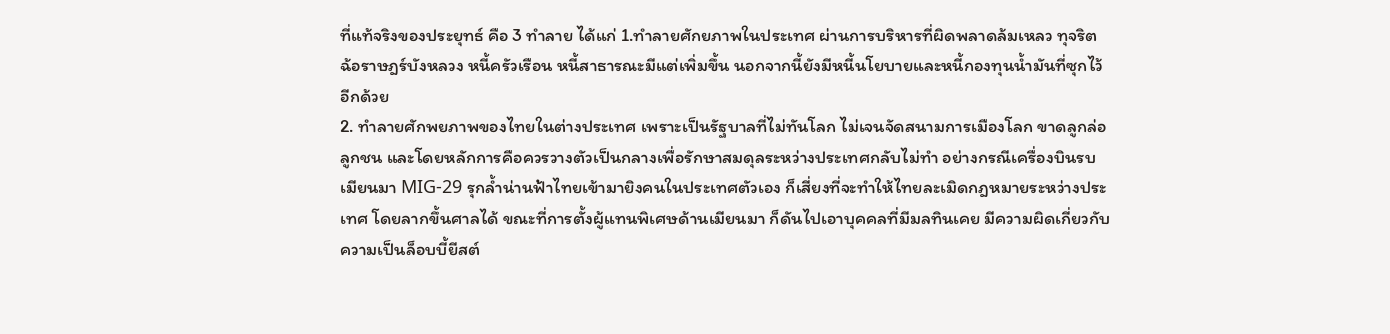ที่แท้จริงของประยุทธ์ คือ 3 ทำลาย ได้แก่ 1.ทำลายศักยภาพในประเทศ ผ่านการบริหารที่ผิดพลาดล้มเหลว ทุจริต ฉ้อราษฎร์บังหลวง หนี้ครัวเรือน หนี้สาธารณะมีแต่เพิ่มขึ้น นอกจากนี้ยังมีหนี้นโยบายและหนี้กองทุนน้ำมันที่ซุกไว้อีกด้วย
2. ทำลายศักพยภาพของไทยในต่างประเทศ เพราะเป็นรัฐบาลที่ไม่ทันโลก ไม่เจนจัดสนามการเมืองโลก ขาดลูกล่อลูกชน และโดยหลักการคือควรวางตัวเป็นกลางเพื่อรักษาสมดุลระหว่างประเทศกลับไม่ทำ อย่างกรณีเครื่องบินรบเมียนมา MIG-29 รุกล้ำน่านฟ้าไทยเข้ามายิงคนในประเทศตัวเอง ก็เสี่ยงที่จะทำให้ไทยละเมิดกฎหมายระหว่างประเทศ โดยลากขึ้นศาลได้ ขณะที่การตั้งผู้แทนพิเศษด้านเมียนมา ก็ดันไปเอาบุคคลที่มีมลทินเคย มีความผิดเกี่ยวกับความเป็นล็อบบี้ยีสต์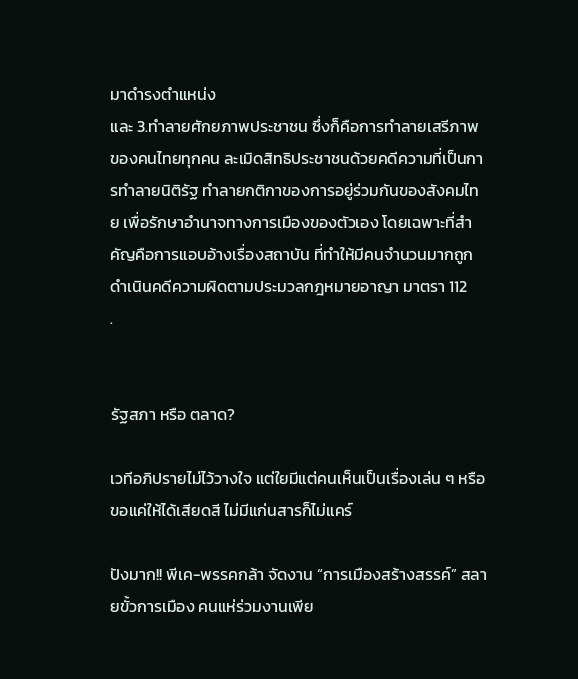มาดำรงตำแหน่ง
และ 3.ทำลายศักยภาพประชาชน ซึ่งก็คือการทำลายเสรีภาพของคนไทยทุกคน ละเมิดสิทธิประชาชนด้วยคดีความที่เป็นการทำลายนิติรัฐ ทำลายกติกาของการอยู่ร่วมกันของสังคมไทย เพื่อรักษาอำนาจทางการเมืองของตัวเอง โดยเฉพาะที่สำคัญคือการแอบอ้างเรื่องสถาบัน ที่ทำให้มีคนจำนวนมากถูกดำเนินคดีความผิดตามประมวลกฎหมายอาญา มาตรา 112
.


รัฐสภา หรือ ตลาด?

เวทีอภิปรายไม่ไว้วางใจ แต่ใยมีแต่คนเห็นเป็นเรื่องเล่น ๆ หรือขอแค่ให้ได้เสียดสี ไม่มีแก่นสารก็ไม่แคร์

ปังมาก!! พีเค-พรรคกล้า จัดงาน “การเมืองสร้างสรรค์” สลายขั้วการเมือง คนแห่ร่วมงานเพีย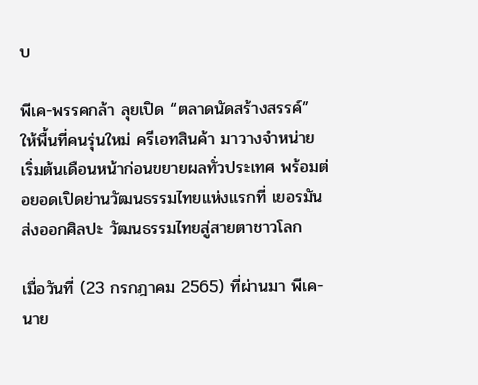บ

พีเค-พรรคกล้า ลุยเปิด “ตลาดนัดสร้างสรรค์” ให้พื้นที่คนรุ่นใหม่ ครีเอทสินค้า มาวางจำหน่าย เริ่มต้นเดือนหน้าก่อนขยายผลทั่วประเทศ พร้อมต่อยอดเปิดย่านวัฒนธรรมไทยแห่งแรกที่ เยอรมัน ส่งออกศิลปะ วัฒนธรรมไทยสู่สายตาชาวโลก

เมื่อวันที่ (23 กรกฎาคม 2565) ที่ผ่านมา พีเค- นาย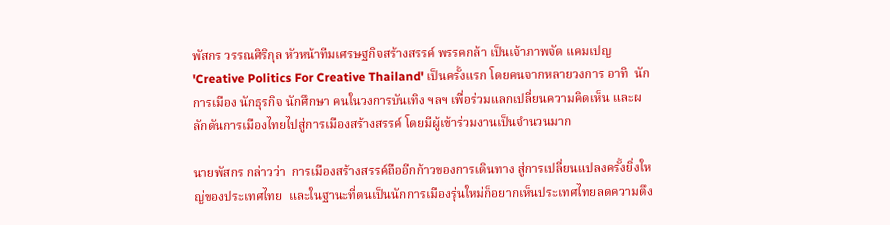พัสกร วรรณศิริกุล หัวหน้าทีมเศรษฐกิจสร้างสรรค์ พรรคกล้า เป็นเจ้าภาพจัด แคมเปญ 'Creative Politics For Creative Thailand' เป็นครั้งแรก โดยคนจากหลายวงการ อาทิ  นักการเมือง นักธุรกิจ นักศึกษา คนในวงการบันเทิง ฯลฯ เพื่อร่วมแลกเปลี่ยนความคิดเห็น และผลักดันการเมืองไทยไปสู่การเมืองสร้างสรรค์ โดยมีผู้เข้าร่วมงานเป็นจำนวนมาก

นายพัสกร กล่าวว่า  การเมืองสร้างสรรค์ถืออีกก้าวของการเดินทาง สู่การเปลี่ยนแปลงครั้งยิ่งใหญ่ของประเทศไทย  และในฐานะที่ตนเป็นนักการเมืองรุ่นใหม่ก็อยากเห็นประเทศไทยลดความตึง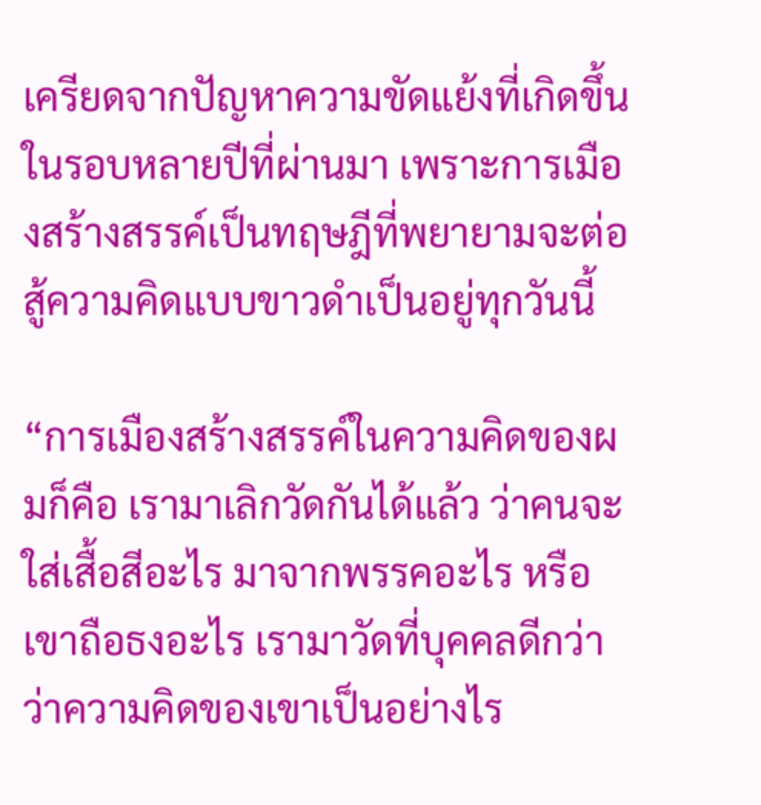เครียดจากปัญหาความขัดแย้งที่เกิดขึ้นในรอบหลายปีที่ผ่านมา เพราะการเมืองสร้างสรรค์เป็นทฤษฎีที่พยายามจะต่อสู้ความคิดแบบขาวดำเป็นอยู่ทุกวันนี้

“การเมืองสร้างสรรค์ในความคิดของผมก็คือ เรามาเลิกวัดกันได้แล้ว ว่าคนจะใส่เสื้อสีอะไร มาจากพรรคอะไร หรือ เขาถือธงอะไร เรามาวัดที่บุคคลดีกว่าว่าความคิดของเขาเป็นอย่างไร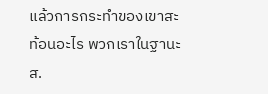แล้วการกระทำของเขาสะท้อนอะไร พวกเราในฐานะ ส.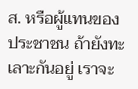ส. หรือผู้แทนของประชาชน ถ้ายังทะเลาะกันอยู่ เราจะ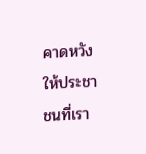คาดหวังให้ประชาชนที่เรา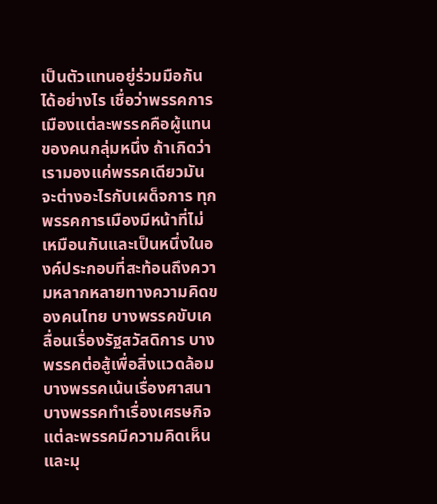เป็นตัวแทนอยู่ร่วมมือกันได้อย่างไร เชื่อว่าพรรคการเมืองแต่ละพรรคคือผู้แทนของคนกลุ่มหนึ่ง ถ้าเกิดว่าเรามองแค่พรรคเดียวมันจะต่างอะไรกับเผด็จการ ทุกพรรคการเมืองมีหน้าที่ไม่เหมือนกันและเป็นหนึ่งในองค์ประกอบที่สะท้อนถึงความหลากหลายทางความคิดของคนไทย บางพรรคขับเคลื่อนเรื่องรัฐสวัสดิการ บางพรรคต่อสู้เพื่อสิ่งแวดล้อม บางพรรคเน้นเรื่องศาสนา บางพรรคทำเรื่องเศรษกิจ แต่ละพรรคมีความคิดเห็นและมุ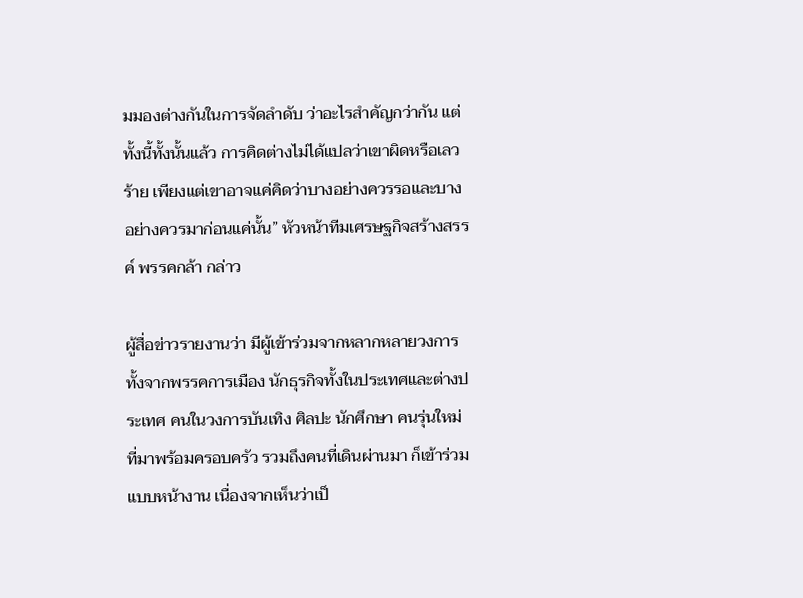มมองต่างกันในการจัดลำดับ ว่าอะไรสำคัญกว่ากัน แต่ทั้งนี้ทั้งนั้นแล้ว การคิดต่างไม่ได้แปลว่าเขาผิดหรือเลวร้าย เพียงแต่เขาอาจแค่คิดว่าบางอย่างควรรอและบางอย่างควรมาก่อนแค่นั้น” หัวหน้าทีมเศรษฐกิจสร้างสรรค์ พรรคกล้า กล่าว

ผู้สื่อข่าวรายงานว่า มีผู้เข้าร่วมจากหลากหลายวงการ ทั้งจากพรรคการเมือง นักธุรกิจทั้งในประเทศและต่างประเทศ คนในวงการบันเทิง ศิลปะ นักศึกษา คนรุ่นใหม่ ที่มาพร้อมครอบครัว รวมถึงคนที่เดินผ่านมา ก็เข้าร่วมแบบหน้างาน เนื่องจากเห็นว่าเป็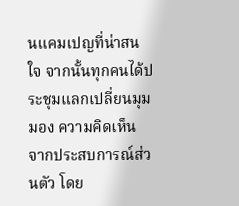นแคมเปญที่น่าสนใจ จากนั้นทุกคนได้ประชุมแลกเปลี่ยนมุมมอง ความคิดเห็น จากประสบการณ์ส่วนตัว โดย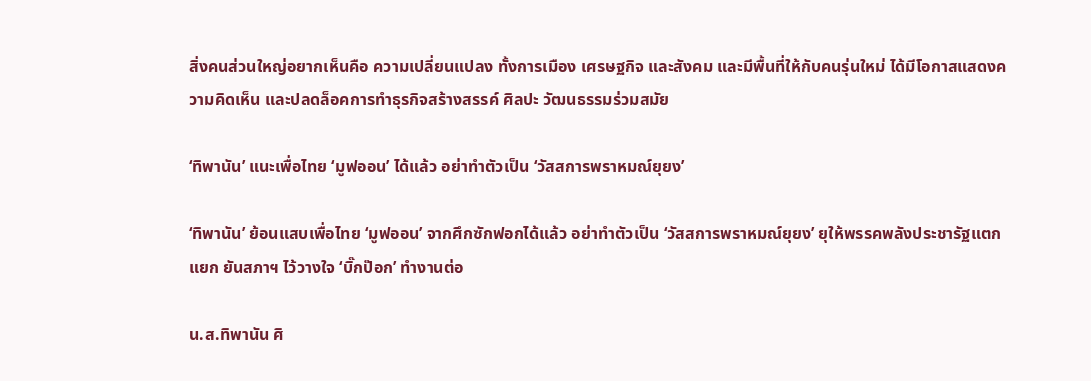สิ่งคนส่วนใหญ่อยากเห็นคือ ความเปลี่ยนแปลง ทั้งการเมือง เศรษฐกิจ และสังคม และมีพื้นที่ให้กับคนรุ่นใหม่ ได้มีโอกาสแสดงความคิดเห็น และปลดล็อคการทำธุรกิจสร้างสรรค์ ศิลปะ วัฒนธรรมร่วมสมัย

‘ทิพานัน’ แนะเพื่อไทย ‘มูฟออน’ ได้แล้ว อย่าทำตัวเป็น ‘วัสสการพราหมณ์ยุยง’

‘ทิพานัน’ ย้อนแสบเพื่อไทย ‘มูฟออน’ จากศึกซักฟอกได้แล้ว อย่าทำตัวเป็น ‘วัสสการพราหมณ์ยุยง’ ยุให้พรรคพลังประชารัฐแตกแยก ยันสภาฯ ไว้วางใจ ‘บิ๊กป๊อก’ ทำงานต่อ

น.ส.ทิพานัน ศิ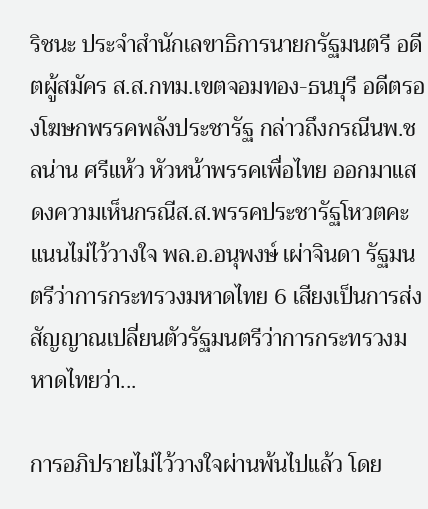ริชนะ ประจำสำนักเลขาธิการนายกรัฐมนตรี อดีตผู้สมัคร ส.ส.กทม.เขตจอมทอง-ธนบุรี อดีตรองโฆษกพรรคพลังประชารัฐ กล่าวถึงกรณีนพ.ชลน่าน ศรีแห้ว หัวหน้าพรรคเพื่อไทย ออกมาแสดงความเห็นกรณีส.ส.พรรคประชารัฐโหวตคะแนนไม่ไว้วางใจ พล.อ.อนุพงษ์ เผ่าจินดา รัฐมนตรีว่าการกระทรวงมหาดไทย 6 เสียงเป็นการส่งสัญญาณเปลี่ยนตัวรัฐมนตรีว่าการกระทรวงมหาดไทยว่า...

การอภิปรายไม่ไว้วางใจผ่านพ้นไปแล้ว โดย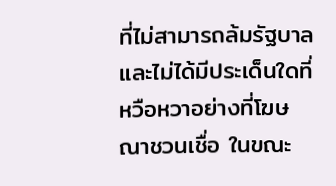ที่ไม่สามารถล้มรัฐบาลและไม่ได้มีประเด็นใดที่หวือหวาอย่างที่โฆษณาชวนเชื่อ ในขณะ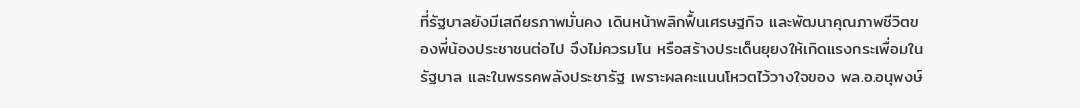ที่รัฐบาลยังมีเสถียรภาพมั่นคง เดินหน้าพลิกฟื้นเศรษฐกิจ และพัฒนาคุณภาพชีวิตของพี่น้องประชาชนต่อไป จึงไม่ควรมโน หรือสร้างประเด็นยุยงให้เกิดแรงกระเพื่อมในรัฐบาล และในพรรคพลังประชารัฐ เพราะผลคะแนนโหวตไว้วางใจของ พล.อ.อนุพงษ์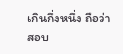เกินกึ่งหนึ่ง ถือว่าสอบ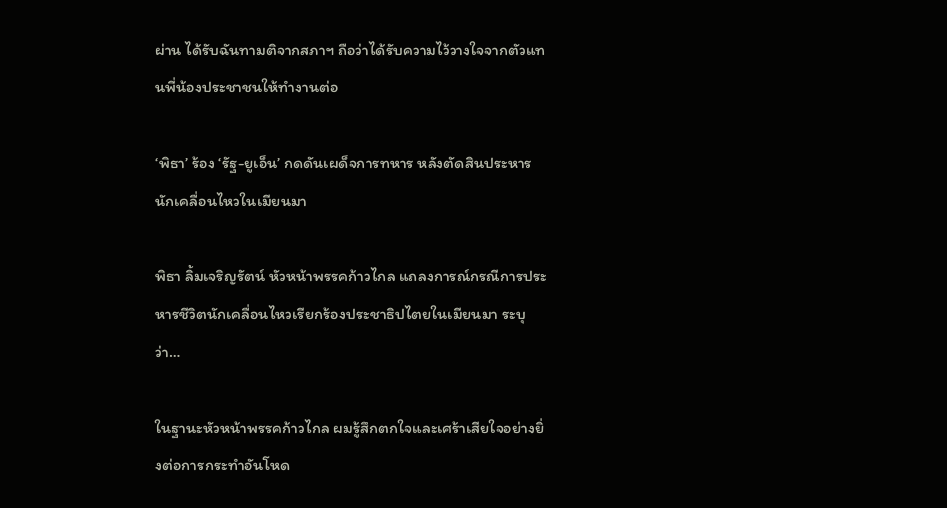ผ่าน ได้รับฉันทามติจากสภาฯ ถือว่าได้รับความไว้วางใจจากตัวแทนพี่น้องประชาชนให้ทำงานต่อ

‘พิธา’ ร้อง ‘รัฐ-ยูเอ็น’ กดดันเผด็จการทหาร หลังตัดสินประหารนักเคลื่อนไหวในเมียนมา

พิธา ลิ้มเจริญรัตน์ หัวหน้าพรรคก้าวไกล แถลงการณ์กรณีการประหารชีวิตนักเคลื่อนไหวเรียกร้องประชาธิปไตยในเมียนมา ระบุว่า…

ในฐานะหัวหน้าพรรคก้าวไกล ผมรู้สึกตกใจและเศร้าเสียใจอย่างยิ่งต่อการกระทำอันโหด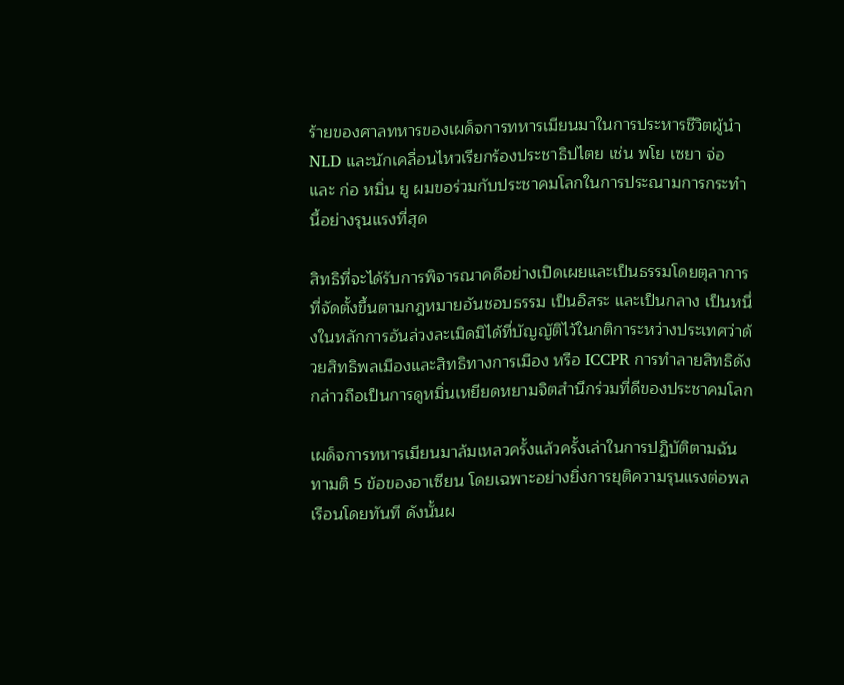ร้ายของศาลทหารของเผด็จการทหารเมียนมาในการประหารชีวิตผู้นำ NLD และนักเคลื่อนไหวเรียกร้องประชาธิปไตย เช่น พโย เซยา จ่อ และ ก่อ หมิ่น ยู ผมขอร่วมกับประชาคมโลกในการประณามการกระทำนี้อย่างรุนแรงที่สุด

สิทธิที่จะได้รับการพิจารณาคดีอย่างเปิดเผยและเป็นธรรมโดยตุลาการที่จัดตั้งขึ้นตามกฎหมายอันชอบธรรม เป็นอิสระ และเป็นกลาง เป็นหนึ่งในหลักการอันล่วงละเมิดมิได้ที่บัญญัติไว้ในกติการะหว่างประเทศว่าด้วยสิทธิพลเมืองและสิทธิทางการเมือง หรือ ICCPR การทำลายสิทธิดังกล่าวถือเป็นการดูหมิ่นเหยียดหยามจิตสำนึกร่วมที่ดีของประชาคมโลก

เผด็จการทหารเมียนมาล้มเหลวครั้งแล้วครั้งเล่าในการปฏิบัติตามฉันทามติ 5 ข้อของอาเซียน โดยเฉพาะอย่างยิ่งการยุติความรุนแรงต่อพลเรือนโดยทันที ดังนั้นผ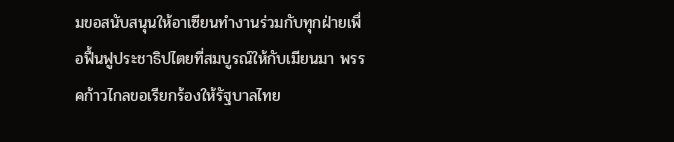มขอสนับสนุนให้อาเซียนทำงานร่วมกับทุกฝ่ายเพื่อฟื้นฟูประชาธิปไตยที่สมบูรณ์ให้กับเมียนมา พรรคก้าวไกลขอเรียกร้องให้รัฐบาลไทย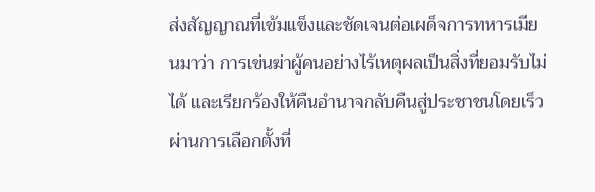ส่งสัญญาณที่เข้มแข็งและชัดเจนต่อเผด็จการทหารเมียนมาว่า การเข่นฆ่าผู้คนอย่างไร้เหตุผลเป็นสิ่งที่ยอมรับไม่ได้ และเรียกร้องให้คืนอำนาจกลับคืนสู่ประชาชนโดยเร็วผ่านการเลือกตั้งที่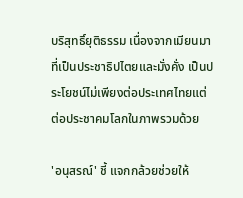บริสุทธิ์ยุติธรรม เนื่องจากเมียนมาที่เป็นประชาธิปไตยและมั่งคั่ง เป็นประโยชน์ไม่เพียงต่อประเทศไทยแต่ต่อประชาคมโลกในภาพรวมด้วย

'อนุสรณ์' ชี้ แจกกล้วยช่วยให้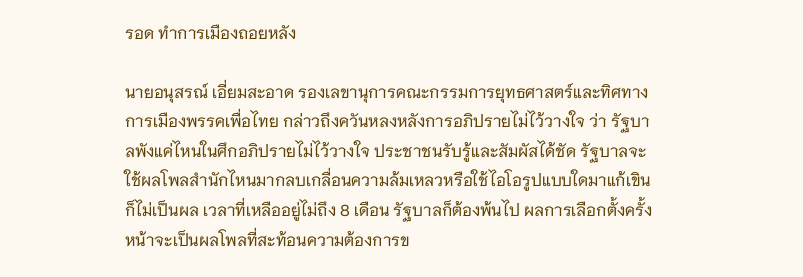รอด ทำการเมืองถอยหลัง

นายอนุสรณ์ เอี่ยมสะอาด รองเลขานุการคณะกรรมการยุทธศาสตร์และทิศทางการเมืองพรรคเพื่อไทย กล่าวถึงควันหลงหลังการอภิปรายไม่ไว้วางใจ ว่า รัฐบาลพังแค่ไหนในศึกอภิปรายไม่ไว้วางใจ ประชาชนรับรู้และสัมผัสได้ชัด รัฐบาลจะใช้ผลโพลสำนักไหนมากลบเกลื่อนความล้มเหลวหรือใช้ไอโอรูปแบบใดมาแก้เขินก็ไม่เป็นผล เวลาที่เหลืออยู่ไม่ถึง 8 เดือน รัฐบาลก็ต้องพ้นไป ผลการเลือกตั้งครั้งหน้าจะเป็นผลโพลที่สะท้อนความต้องการข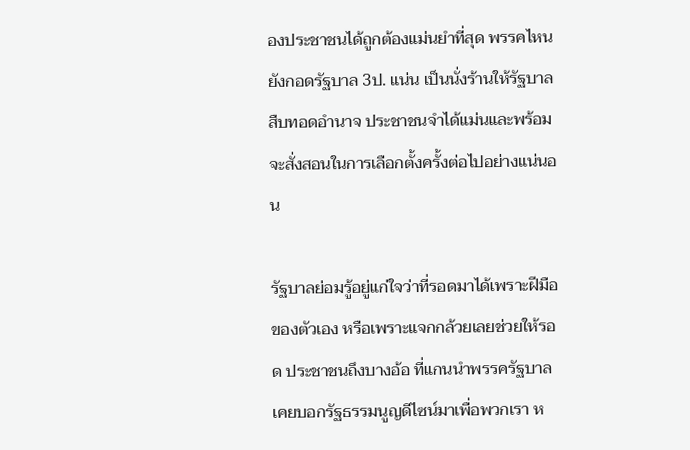องประชาชนได้ถูกต้องแม่นยำที่สุด พรรคไหนยังกอดรัฐบาล 3ป. แน่น เป็นนั่งร้านให้รัฐบาลสืบทอดอำนาจ ประชาชนจำได้แม่นและพร้อมจะสั่งสอนในการเลือกตั้งครั้งต่อไปอย่างแน่นอน

รัฐบาลย่อมรู้อยู่แก่ใจว่าที่รอดมาได้เพราะฝีมือของตัวเอง หรือเพราะแจกกล้วยเลยช่วยให้รอด ประชาชนถึงบางอ้อ ที่แกนนำพรรครัฐบาลเคยบอกรัฐธรรมนูญดีไซน์มาเพื่อพวกเรา ห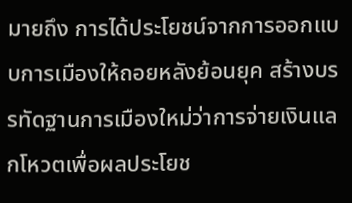มายถึง การได้ประโยชน์จากการออกแบบการเมืองให้ถอยหลังย้อนยุค สร้างบรรทัดฐานการเมืองใหม่ว่าการจ่ายเงินแลกโหวตเพื่อผลประโยช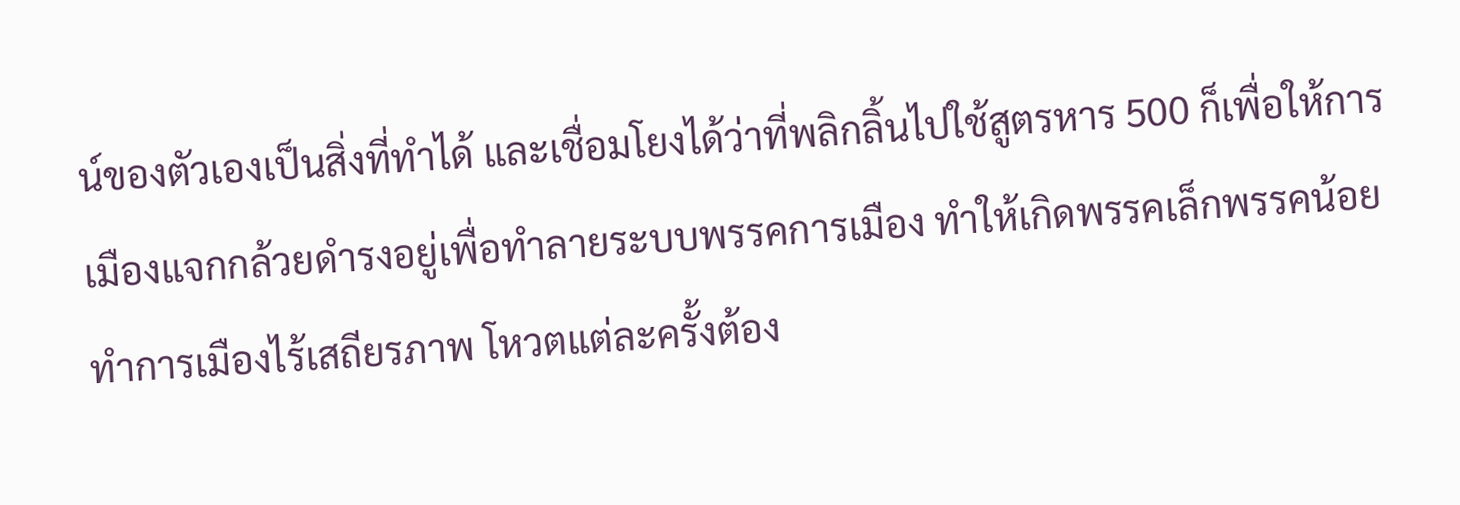น์ของตัวเองเป็นสิ่งที่ทำได้ และเชื่อมโยงได้ว่าที่พลิกลิ้นไปใช้สูตรหาร 500 ก็เพื่อให้การเมืองแจกกล้วยดำรงอยู่เพื่อทำลายระบบพรรคการเมือง ทำให้เกิดพรรคเล็กพรรคน้อย ทำการเมืองไร้เสถียรภาพ โหวตแต่ละครั้งต้อง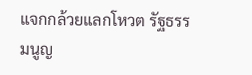แจกกล้วยแลกโหวต รัฐธรรมนูญ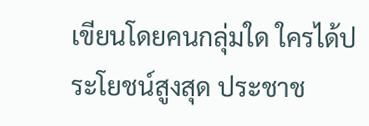เขียนโดยคนกลุ่มใด ใครได้ประโยชน์สูงสุด ประชาช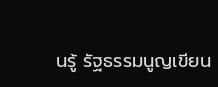นรู้ รัฐธรรมนูญเขียน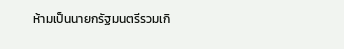ห้ามเป็นนายกรัฐมนตรีรวมเกิ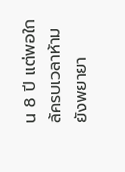น 8 ปี แต่พอใกล้ครบเวลาห้าม ยังพยายา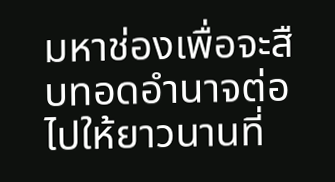มหาช่องเพื่อจะสืบทอดอำนาจต่อไปให้ยาวนานที่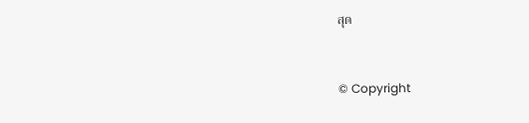สุด


© Copyright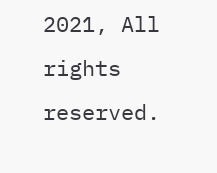2021, All rights reserved.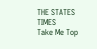THE STATES TIMES
Take Me Top